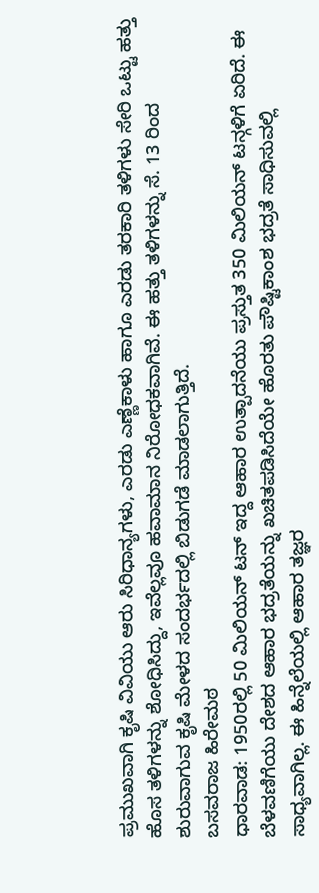ಪ್ರಮುಖವಾಗಿ ಕೃಷಿ ವಿವಿಯು ಆರು ಸಿರಿಧಾನ್ಯಗಳು, ಎರಡು ಎಣ್ಣೆಕಾಳು ಹಾಗೂ ಎರಡು ತರಕಾರಿ ತಳಿಗಳು ಸೇರಿ ಒಟ್ಟು ಹತ್ತು ಹೊಸ ತಳಿಗಳನ್ನು ಶೋಧಿಸಿದ್ದು, ಇವೆಲ್ಲವೂ ಹವಾಮಾನ ನಿರೋಧಕವಾಗಿವೆ. ಈ ಹತ್ತು ತಳಿಗಳನ್ನು ಸೆ. 13 ರಿಂದ ಶುರುವಾಗುವ ಕೃಷಿ ಮೇಳದ ಸಂದರ್ಭದಲ್ಲಿ ಬಿಡುಗಡೆ ಮಾಡಲಾಗುತ್ತಿದೆ.
ಬಸವರಾಜ ಹಿರೇಮಠ
ಧಾರವಾಡ: 1950ರಲ್ಲಿ 50 ಮಿಲಿಯನ್ ಟನ್ ಇದ್ದ ಆಹಾರ ಉತ್ಪಾದನೆಯು ಪ್ರಸ್ತುತ 350 ಮಿಲಿಯನ್ ಟನ್ಗಳಿಗೆ ಏರಿದೆ. ಈ ಬೆಳವಣಿಗೆಯು ದೇಶದ ಆಹಾರ ಭದ್ರತೆಯನ್ನು ಖಚಿತಪಡಿಸಿದೆಯೇ ಹೊರತು ಪೌಷ್ಟಿಕಾಂಶ ಭದ್ರತೆ ಸಾಧಿಸುವಲ್ಲಿ ಸಾಧ್ಯವಾಗಿಲ್ಲ. ಈ ಹಿನ್ನೆಲೆಯಲ್ಲಿ ಆಹಾರ ತಜ್ಞರ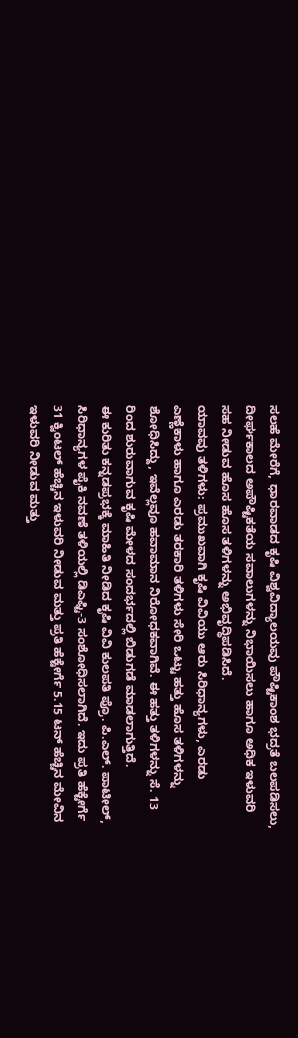ಸಲಹೆ ಮೇರೆಗೆ, ಧಾರವಾಡದ ಕೃಷಿ ವಿಶ್ವವಿದ್ಯಾಲಯವು ಪೌಷ್ಟಿಕಾಂಶ ಭದ್ರತೆ ಬಲಪಡಿಸಲು, ದೀರ್ಘಕಾಲದ ಅಪೌಷ್ಟಿಕತೆಯ ಸವಾಲುಗಳನ್ನು ನಿಭಾಯಿಸಲು ಹಾಗೂ ಅಧಿಕ ಇಳುವರಿ ಸಹ ನೀಡುವ ಹೊಸ ಹೊಸ ತಳಿಗಳನ್ನು ಅಭಿವೃದ್ಧಿಪಡಿಸಿದೆ.
ಯಾವವು ತಳಿಗಳು: ಪ್ರಮುಖವಾಗಿ ಕೃಷಿ ವಿವಿಯು ಆರು ಸಿರಿಧಾನ್ಯಗಳು, ಎರಡು ಎಣ್ಣೆಕಾಳು ಹಾಗೂ ಎರಡು ತರಕಾರಿ ತಳಿಗಳು ಸೇರಿ ಒಟ್ಟು ಹತ್ತು ಹೊಸ ತಳಿಗಳನ್ನು ಶೋಧಿಸಿದ್ದು, ಇವೆಲ್ಲವೂ ಹವಾಮಾನ ನಿರೋಧಕವಾಗಿವೆ. ಈ ಹತ್ತು ತಳಿಗಳನ್ನು ಸೆ. 13 ರಿಂದ ಶುರುವಾಗುವ ಕೃಷಿ ಮೇಳದ ಸಂದರ್ಭದಲ್ಲಿ ಬಿಡುಗಡೆ ಮಾಡಲಾಗುತ್ತಿದೆ.
ಈ ಕುರಿತು ಕನ್ನಡಪ್ರಭಕ್ಕೆ ಮಾಹಿತಿ ನೀಡಿದ ಕೃಷಿ ವಿವಿ ಕುಲಪತಿ ಪ್ರೊ. ಪಿ.ಎಲ್. ಪಾಟೀಲ್, ಸಿರಿಧಾನ್ಯಗಳ ಪೈಕಿ ನವಣೆ ತಳಿಯಲ್ಲಿ ಡಿಎಫ್ಟಿ-3 ಸಂಶೋಧಿಸಲಾಗಿದೆ. ಇದು ಪ್ರತಿ ಹೆಕ್ಟೇರ್ಗೆ 31 ಕ್ವಿಂಟಲ್ ಹೆಚ್ಚಿನ ಇಳುವರಿ ನೀಡುವ ಮತ್ತು ಪ್ರತಿ ಹೆಕ್ಟೇರ್ಗೆ 5.15 ಟನ್ ಹೆಚ್ಚಿನ ಮೇವಿನ ಇಳುವರಿ ನೀಡುವ ಮತ್ತು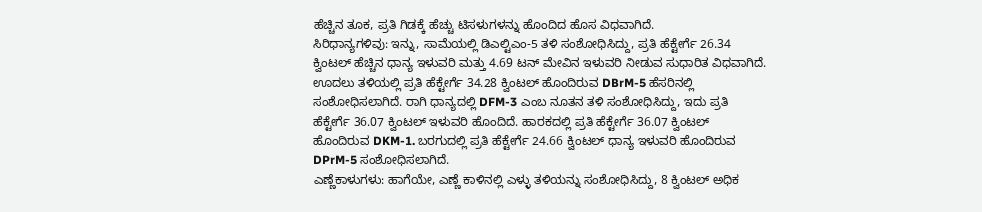ಹೆಚ್ಚಿನ ತೂಕ, ಪ್ರತಿ ಗಿಡಕ್ಕೆ ಹೆಚ್ಚು ಟಿಸಳುಗಳನ್ನು ಹೊಂದಿದ ಹೊಸ ವಿಧವಾಗಿದೆ.
ಸಿರಿಧಾನ್ಯಗಳಿವು: ಇನ್ನು, ಸಾಮೆಯಲ್ಲಿ ಡಿಎಲ್ಟಿಎಂ-5 ತಳಿ ಸಂಶೋಧಿಸಿದ್ದು, ಪ್ರತಿ ಹೆಕ್ಟೇರ್ಗೆ 26.34 ಕ್ವಿಂಟಲ್ ಹೆಚ್ಚಿನ ಧಾನ್ಯ ಇಳುವರಿ ಮತ್ತು 4.69 ಟನ್ ಮೇವಿನ ಇಳುವರಿ ನೀಡುವ ಸುಧಾರಿತ ವಿಧವಾಗಿದೆ. ಊದಲು ತಳಿಯಲ್ಲಿ ಪ್ರತಿ ಹೆಕ್ಟೇರ್ಗೆ 34.28 ಕ್ವಿಂಟಲ್ ಹೊಂದಿರುವ DBrM-5 ಹೆಸರಿನಲ್ಲಿ ಸಂಶೋಧಿಸಲಾಗಿದೆ. ರಾಗಿ ಧಾನ್ಯದಲ್ಲಿ DFM-3 ಎಂಬ ನೂತನ ತಳಿ ಸಂಶೋಧಿಸಿದ್ದು, ಇದು ಪ್ರತಿ ಹೆಕ್ಟೇರ್ಗೆ 36.07 ಕ್ವಿಂಟಲ್ ಇಳುವರಿ ಹೊಂದಿದೆ. ಹಾರಕದಲ್ಲಿ ಪ್ರತಿ ಹೆಕ್ಟೇರ್ಗೆ 36.07 ಕ್ವಿಂಟಲ್ ಹೊಂದಿರುವ DKM-1. ಬರಗುದಲ್ಲಿ ಪ್ರತಿ ಹೆಕ್ಟೇರ್ಗೆ 24.66 ಕ್ವಿಂಟಲ್ ಧಾನ್ಯ ಇಳುವರಿ ಹೊಂದಿರುವ DPrM-5 ಸಂಶೋಧಿಸಲಾಗಿದೆ.
ಎಣ್ಣೆಕಾಳುಗಳು: ಹಾಗೆಯೇ, ಎಣ್ಣೆ ಕಾಳಿನಲ್ಲಿ ಎಳ್ಳು ತಳಿಯನ್ನು ಸಂಶೋಧಿಸಿದ್ದು, 8 ಕ್ವಿಂಟಲ್ ಅಧಿಕ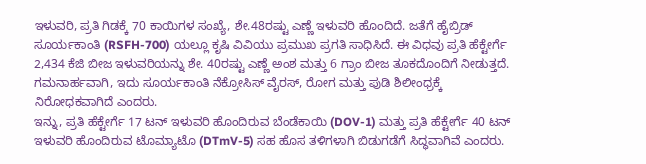ಇಳುವರಿ, ಪ್ರತಿ ಗಿಡಕ್ಕೆ 70 ಕಾಯಿಗಳ ಸಂಖ್ಯೆ, ಶೇ.48ರಷ್ಟು ಎಣ್ಣೆ ಇಳುವರಿ ಹೊಂದಿದೆ. ಜತೆಗೆ ಹೈಬ್ರಿಡ್ ಸೂರ್ಯಕಾಂತಿ (RSFH-700) ಯಲ್ಲೂ ಕೃಷಿ ವಿವಿಯು ಪ್ರಮುಖ ಪ್ರಗತಿ ಸಾಧಿಸಿದೆ. ಈ ವಿಧವು ಪ್ರತಿ ಹೆಕ್ಟೇರ್ಗೆ 2,434 ಕೆಜಿ ಬೀಜ ಇಳುವರಿಯನ್ನು ಶೇ. 40ರಷ್ಟು ಎಣ್ಣೆ ಅಂಶ ಮತ್ತು 6 ಗ್ರಾಂ ಬೀಜ ತೂಕದೊಂದಿಗೆ ನೀಡುತ್ತದೆ. ಗಮನಾರ್ಹವಾಗಿ, ಇದು ಸೂರ್ಯಕಾಂತಿ ನೆಕ್ರೋಸಿಸ್ ವೈರಸ್, ರೋಗ ಮತ್ತು ಪುಡಿ ಶಿಲೀಂಧ್ರಕ್ಕೆ ನಿರೋಧಕವಾಗಿದೆ ಎಂದರು.
ಇನ್ನು, ಪ್ರತಿ ಹೆಕ್ಟೇರ್ಗೆ 17 ಟನ್ ಇಳುವರಿ ಹೊಂದಿರುವ ಬೆಂಡೆಕಾಯಿ (DOV-1) ಮತ್ತು ಪ್ರತಿ ಹೆಕ್ಟೇರ್ಗೆ 40 ಟನ್ ಇಳುವರಿ ಹೊಂದಿರುವ ಟೊಮ್ಯಾಟೊ (DTmV-5) ಸಹ ಹೊಸ ತಳಿಗಳಾಗಿ ಬಿಡುಗಡೆಗೆ ಸಿದ್ಧವಾಗಿವೆ ಎಂದರು.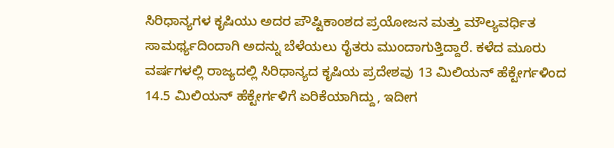ಸಿರಿಧಾನ್ಯಗಳ ಕೃಷಿಯು ಅದರ ಪೌಷ್ಟಿಕಾಂಶದ ಪ್ರಯೋಜನ ಮತ್ತು ಮೌಲ್ಯವರ್ಧಿತ ಸಾಮರ್ಥ್ಯದಿಂದಾಗಿ ಅದನ್ನು ಬೆಳೆಯಲು ರೈತರು ಮುಂದಾಗುತ್ತಿದ್ದಾರೆ. ಕಳೆದ ಮೂರು ವರ್ಷಗಳಲ್ಲಿ ರಾಜ್ಯದಲ್ಲಿ ಸಿರಿಧಾನ್ಯದ ಕೃಷಿಯ ಪ್ರದೇಶವು 13 ಮಿಲಿಯನ್ ಹೆಕ್ಟೇರ್ಗಳಿಂದ 14.5 ಮಿಲಿಯನ್ ಹೆಕ್ಟೇರ್ಗಳಿಗೆ ಏರಿಕೆಯಾಗಿದ್ದು, ಇದೀಗ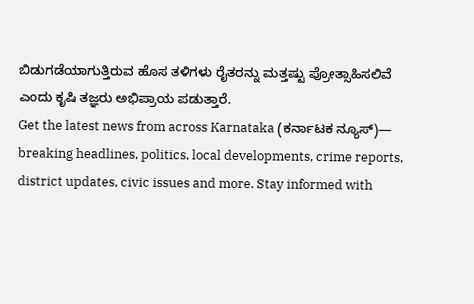ಬಿಡುಗಡೆಯಾಗುತ್ತಿರುವ ಹೊಸ ತಳಿಗಳು ರೈತರನ್ನು ಮತ್ತಷ್ಟು ಪ್ರೋತ್ಸಾಹಿಸಲಿವೆ ಎಂದು ಕೃಷಿ ತಜ್ಞರು ಅಭಿಪ್ರಾಯ ಪಡುತ್ತಾರೆ.
Get the latest news from across Karnataka (ಕರ್ನಾಟಕ ನ್ಯೂಸ್)— breaking headlines, politics, local developments, crime reports, district updates, civic issues and more. Stay informed with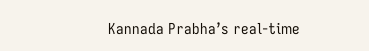Kannada Prabha’s real‑time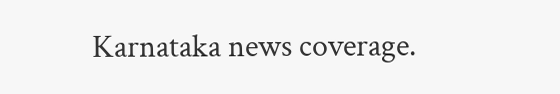Karnataka news coverage.